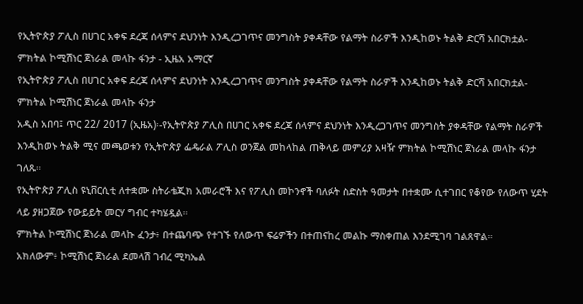የኢትዮጵያ ፖሊስ በሀገር አቀፍ ደረጃ ሰላምና ደህንነት እንዲረጋገጥና መንግስት ያቀዳቸው የልማት ስራዎች እንዲከወኑ ትልቅ ድርሻ አበርክቷል- ምክትል ኮሚሽነር ጀነራል መላኩ ፋንታ - ኢዜአ አማርኛ
የኢትዮጵያ ፖሊስ በሀገር አቀፍ ደረጃ ሰላምና ደህንነት እንዲረጋገጥና መንግስት ያቀዳቸው የልማት ስራዎች እንዲከወኑ ትልቅ ድርሻ አበርክቷል- ምክትል ኮሚሽነር ጀነራል መላኩ ፋንታ
አዲስ አበባ፤ ጥር 22/ 2017 (ኢዜአ)፡-የኢትዮጵያ ፖሊስ በሀገር አቀፍ ደረጃ ሰላምና ደህንነት እንዲረጋገጥና መንግስት ያቀዳቸው የልማት ስራዎች እንዲከወኑ ትልቅ ሚና መጫወቱን የኢትዮጵያ ፌዴራል ፖሊስ ወንጀል መከላከል ጠቅላይ መምሪያ አዛዥ ምክትል ኮሚሽነር ጀነራል መላኩ ፋንታ ገለጹ።
የኢትዮጵያ ፖሊስ ዩኒቨርሲቲ ለተቋሙ ስትራቴጂክ አመራሮች እና የፖሊስ መኮንኖች ባለፉት ስድስት ዓመታት በተቋሙ ሲተገበር የቆየው የለውጥ ሂደት ላይ ያዘጋጀው የውይይት መርሃ ግብር ተካሄዷል።
ምክትል ኮሚሽነር ጀነራል መላኩ ፈንታ፥ በተጨባጭ የተገኙ የለውጥ ፍሬዎችን በተጠናከረ መልኩ ማስቀጠል እንደሚገባ ገልጸዋል።
አክለውም፥ ኮሚሽነር ጀነራል ደመላሽ ገብረ ሚካኤል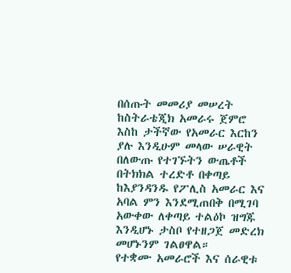በሰጡት መመሪያ መሠረት ከስትራቴጂክ አመራሩ ጀምሮ እስከ ታችኛው የአመራር እርከን ያሉ እንዲሁም መላው ሠራዊት በለውጡ የተገኙትን ውጤቶች በትክክል ተረድቶ በቀጣይ ከእያንዳንዱ የፖሊስ አመራር እና አባል ምን እንደሚጠበቅ በሚገባ አውቀው ለቀጣይ ተልዕኮ ዝግጁ እንዲሆኑ ታስቦ የተዘጋጀ መድረክ መሆኑንም ገልፀዋል።
የተቋሙ አመራሮች እና ሰራዊቱ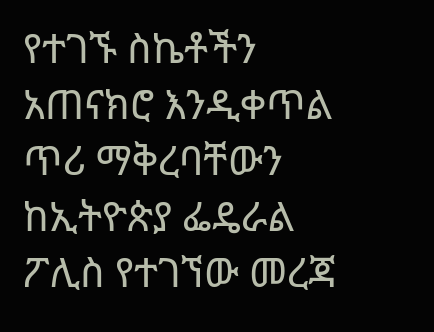የተገኙ ስኬቶችን አጠናክሮ እንዲቀጥል ጥሪ ማቅረባቸውን ከኢትዮጵያ ፌዴራል ፖሊስ የተገኘው መረጃ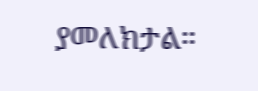ያመለክታል።